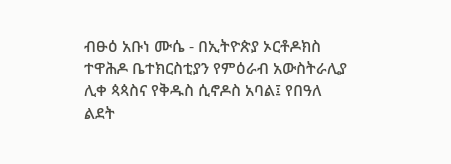ብፁዕ አቡነ ሙሴ - በኢትዮጵያ ኦርቶዶክስ ተዋሕዶ ቤተክርስቲያን የምዕራብ አውስትራሊያ ሊቀ ጳጳስና የቅዱስ ሲኖዶስ አባል፤ የበዓለ ልደት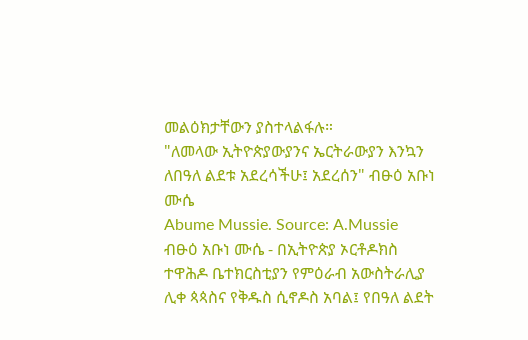መልዕክታቸውን ያስተላልፋሉ።
"ለመላው ኢትዮጵያውያንና ኤርትራውያን እንኳን ለበዓለ ልደቱ አደረሳችሁ፤ አደረሰን" ብፁዕ አቡነ ሙሴ
Abume Mussie. Source: A.Mussie
ብፁዕ አቡነ ሙሴ - በኢትዮጵያ ኦርቶዶክስ ተዋሕዶ ቤተክርስቲያን የምዕራብ አውስትራሊያ ሊቀ ጳጳስና የቅዱስ ሲኖዶስ አባል፤ የበዓለ ልደት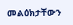መልዕክታቸውን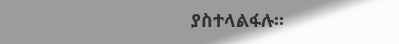ያስተላልፋሉ።